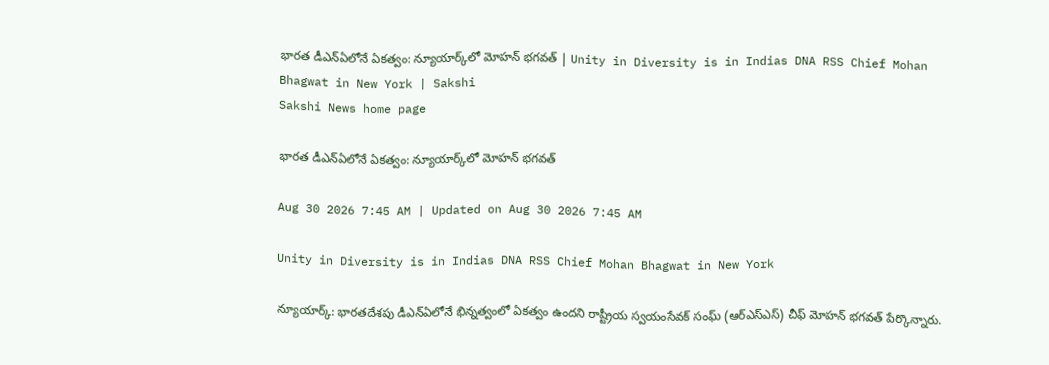భారత డీఎన్‌ఏలోనే ఏకత్వం: న్యూయార్క్‌లో మోహన్ భగవత్ | Unity in Diversity is in Indias DNA RSS Chief Mohan Bhagwat in New York | Sakshi
Sakshi News home page

భారత డీఎన్‌ఏలోనే ఏకత్వం: న్యూయార్క్‌లో మోహన్ భగవత్

Aug 30 2026 7:45 AM | Updated on Aug 30 2026 7:45 AM

Unity in Diversity is in Indias DNA RSS Chief Mohan Bhagwat in New York

న్యూయార్క్: భారతదేశపు డీఎన్‌ఏలోనే భిన్నత్వంలో ఏకత్వం ఉందని రాష్ట్రీయ స్వయంసేవక్ సంఘ్ (ఆర్‌ఎస్‌ఎస్) చీఫ్ మోహన్ భగవత్ పేర్కొన్నారు.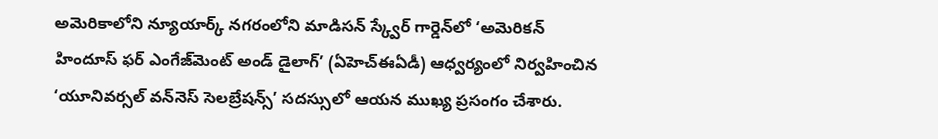అమెరికాలోని న్యూయార్క్ నగరంలోని మాడిసన్ స్క్వేర్ గార్డెన్‌లో ‘అమెరికన్ హిందూస్ ఫర్ ఎంగేజ్‌మెంట్ అండ్ డైలాగ్’ (ఏహెచ్‌ఈఏడీ) ఆధ్వర్యంలో నిర్వహించిన ‘యూనివర్సల్ వన్‌నెస్ సెలబ్రేషన్స్’ సదస్సులో ఆయన ముఖ్య ప్రసంగం చేశారు.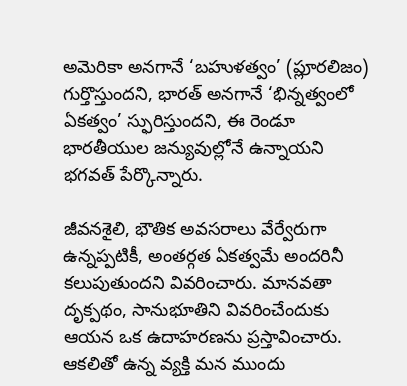అమెరికా అనగానే ‘బహుళత్వం’ (ప్లూరలిజం) గుర్తొస్తుందని, భారత్ అనగానే ‘భిన్నత్వంలో ఏకత్వం’ స్ఫురిస్తుందని, ఈ రెండూ భారతీయుల జన్యువుల్లోనే ఉన్నాయని భగవత్ పేర్కొన్నారు.

జీవనశైలి, భౌతిక అవసరాలు వేర్వేరుగా ఉన్నప్పటికీ, అంతర్గత ఏకత్వమే అందరినీ కలుపుతుందని వివరించారు. మానవతా దృక్పథం, సానుభూతిని వివరించేందుకు ఆయన ఒక ఉదాహరణను ప్రస్తావించారు. ఆకలితో ఉన్న వ్యక్తి మన ముందు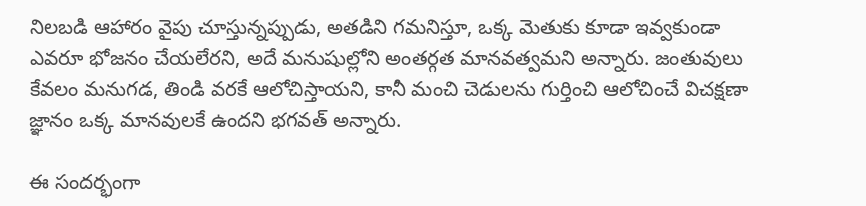నిలబడి ఆహారం వైపు చూస్తున్నప్పుడు, అతడిని గమనిస్తూ, ఒక్క మెతుకు కూడా ఇవ్వకుండా ఎవరూ భోజనం చేయలేరని, అదే మనుషుల్లోని అంతర్గత మానవత్వమని అన్నారు. జంతువులు కేవలం మనుగడ, తిండి వరకే ఆలోచిస్తాయని, కానీ మంచి చెడులను గుర్తించి ఆలోచించే విచక్షణా జ్ఞానం ఒక్క మానవులకే ఉందని భగవత్‌ అన్నారు.

ఈ సందర్భంగా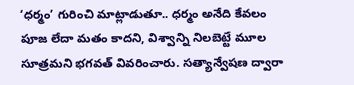‘ధర్మం’ గురించి మాట్లాడుతూ.. ధర్మం అనేది కేవలం పూజ లేదా మతం కాదని, విశ్వాన్ని నిలబెట్టే మూల సూత్రమని భగవత్ వివరించారు. సత్యాన్వేషణ ద్వారా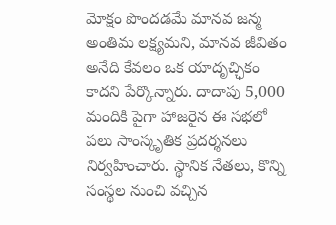మోక్షం పొందడమే మానవ జన్మ అంతిమ లక్ష్యమని, మానవ జీవితం అనేది కేవలం ఒక యాదృచ్ఛికం కాదని పేర్కొన్నారు. దాదాపు 5,000 మందికి పైగా హాజరైన ఈ సభలో పలు సాంస్కృతిక ప్రదర్శనలు నిర్వహించారు. స్థానిక నేతలు, కొన్ని సంస్థల నుంచి వచ్చిన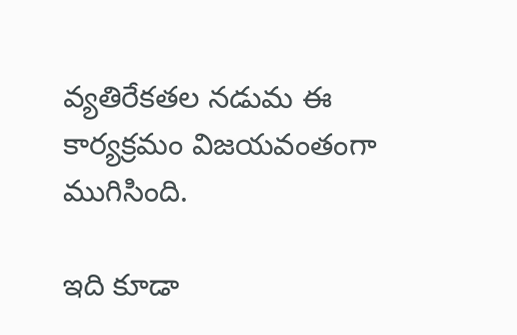వ్యతిరేకతల నడుమ ఈ కార్యక్రమం విజయవంతంగా ముగిసింది.

ఇది కూడా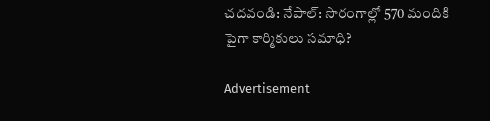చదవండి: నేపాల్‌: సొరంగాల్లో 570 మందికి పైగా కార్మికులు సమాధి?

Advertisement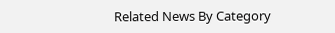Related News By Category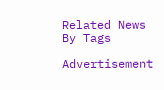Related News By Tags

Advertisement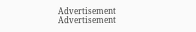Advertisement
Advertisement